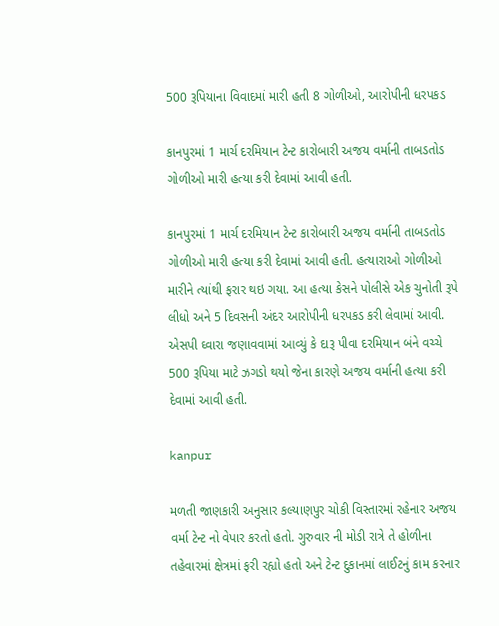500 રૂપિયાના વિવાદમાં મારી હતી 8 ગોળીઓ, આરોપીની ધરપકડ

કાનપુરમાં 1 માર્ચ દરમિયાન ટેન્ટ કારોબારી અજય વર્માની તાબડતોડ ગોળીઓ મારી હત્યા કરી દેવામાં આવી હતી.

કાનપુરમાં 1 માર્ચ દરમિયાન ટેન્ટ કારોબારી અજય વર્માની તાબડતોડ ગોળીઓ મારી હત્યા કરી દેવામાં આવી હતી. હત્યારાઓ ગોળીઓ મારીને ત્યાંથી ફરાર થઇ ગયા. આ હત્યા કેસને પોલીસે એક ચુનોતી રૂપે લીધો અને 5 દિવસની અંદર આરોપીની ધરપકડ કરી લેવામાં આવી. એસપી ઘ્વારા જણાવવામાં આવ્યું કે દારૂ પીવા દરમિયાન બંને વચ્ચે 500 રૂપિયા માટે ઝગડો થયો જેના કારણે અજય વર્માની હત્યા કરી દેવામાં આવી હતી.

kanpur

મળતી જાણકારી અનુસાર કલ્યાણપુર ચોકી વિસ્તારમાં રહેનાર અજય વર્મા ટેન્ટ નો વેપાર કરતો હતો. ગુરુવાર ની મોડી રાત્રે તે હોળીના તહેવારમાં ક્ષેત્રમાં ફરી રહ્યો હતો અને ટેન્ટ દુકાનમાં લાઈટનું કામ કરનાર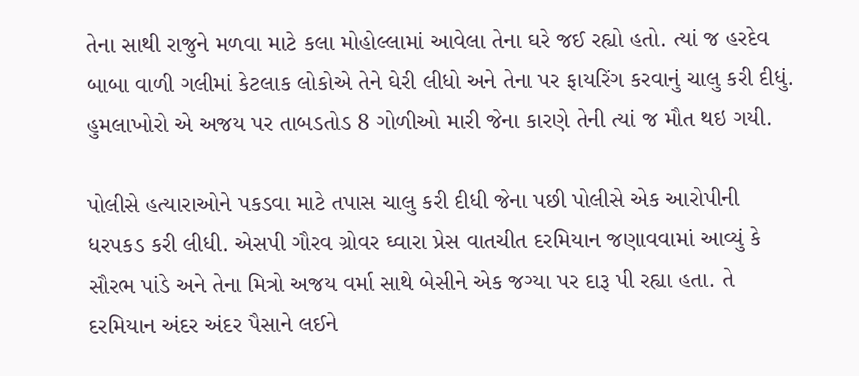તેના સાથી રાજુને મળવા માટે કલા મોહોલ્લામાં આવેલા તેના ઘરે જઈ રહ્યો હતો. ત્યાં જ હરદેવ બાબા વાળી ગલીમાં કેટલાક લોકોએ તેને ઘેરી લીધો અને તેના પર ફાયરિંગ કરવાનું ચાલુ કરી દીધું. હુમલાખોરો એ અજય પર તાબડતોડ 8 ગોળીઓ મારી જેના કારણે તેની ત્યાં જ મૌત થઇ ગયી.

પોલીસે હત્યારાઓને પકડવા માટે તપાસ ચાલુ કરી દીધી જેના પછી પોલીસે એક આરોપીની ધરપકડ કરી લીધી. એસપી ગૌરવ ગ્રોવર ઘ્વારા પ્રેસ વાતચીત દરમિયાન જણાવવામાં આવ્યું કે સૌરભ પાંડે અને તેના મિત્રો અજય વર્મા સાથે બેસીને એક જગ્યા પર દારૂ પી રહ્યા હતા. તે દરમિયાન અંદર અંદર પૈસાને લઈને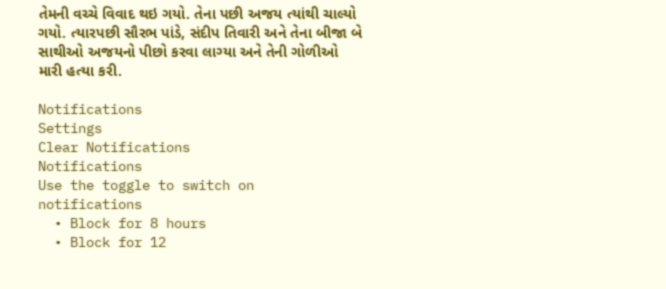તેમની વચ્ચે વિવાદ થઇ ગયો. તેના પછી અજય ત્યાંથી ચાલ્યો ગયો. ત્યારપછી સૌરભ પાંડે, સંદીપ તિવારી અને તેના બીજા બે સાથીઓ અજયનો પીછો કરવા લાગ્યા અને તેની ગોળીઓ મારી હત્યા કરી.

Notifications
Settings
Clear Notifications
Notifications
Use the toggle to switch on notifications
  • Block for 8 hours
  • Block for 12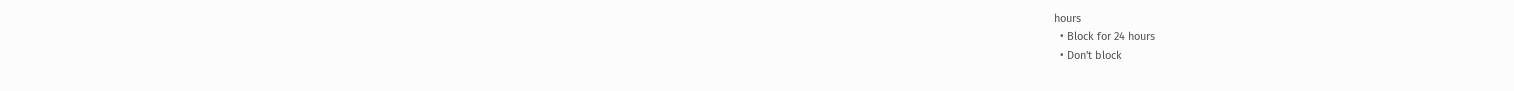hours
  • Block for 24 hours
  • Don't block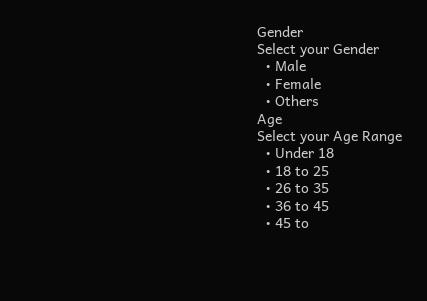Gender
Select your Gender
  • Male
  • Female
  • Others
Age
Select your Age Range
  • Under 18
  • 18 to 25
  • 26 to 35
  • 36 to 45
  • 45 to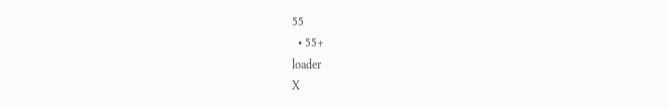55
  • 55+
loader
X